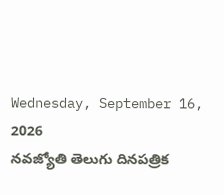Wednesday, September 16, 2026
నవజ్యోతి తెలుగు దినపత్రిక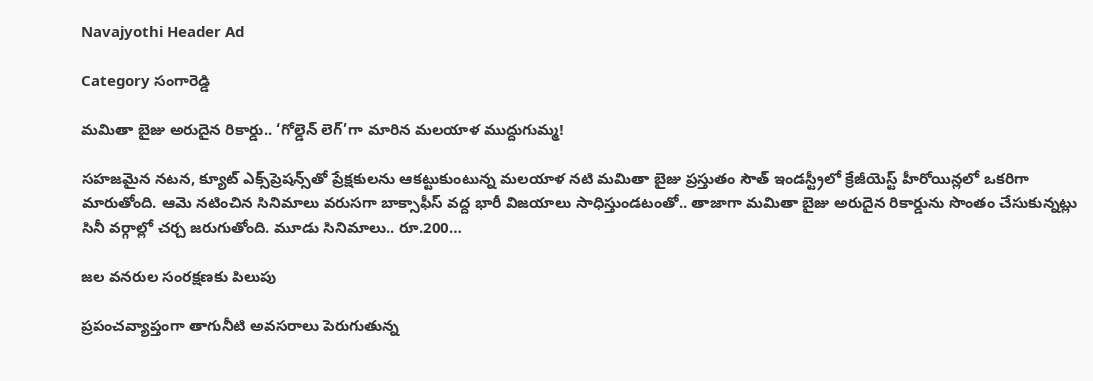Navajyothi Header Ad

Category సంగారెడ్డి

మమితా బైజు అరుదైన రికార్డు.. ‘గోల్డెన్ లెగ్’గా మారిన మలయాళ ముద్దుగుమ్మ!

సహజమైన నటన, క్యూట్‌ ఎక్స్‌ప్రెషన్స్‌తో ప్రేక్షకులను ఆకట్టుకుంటున్న మలయాళ నటి మమితా బైజు ప్రస్తుతం సౌత్‌ ఇండస్ట్రీలో క్రేజీయెస్ట్‌ హీరోయిన్లలో ఒకరిగా మారుతోంది. ఆమె నటించిన సినిమాలు వరుసగా బాక్సాఫీస్‌ వద్ద భారీ విజయాలు సాధిస్తుండటంతో.. తాజాగా మమితా బైజు అరుదైన రికార్డును సొంతం చేసుకున్నట్లు సినీ వర్గాల్లో చర్చ జరుగుతోంది. మూడు సినిమాలు.. రూ.200…

జల వనరుల సంరక్షణకు పిలుపు

ప్రపంచవ్యాప్తంగా తాగునీటి అవసరాలు పెరుగుతున్న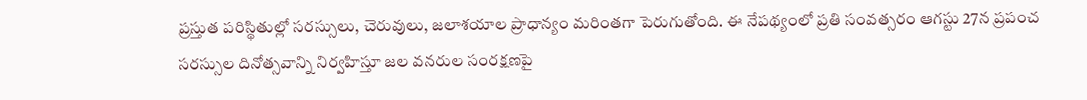ప్రస్తుత పరిస్థితుల్లో సరస్సులు, చెరువులు, జలాశయాల ప్రాధాన్యం మరింతగా పెరుగుతోంది. ఈ నేపథ్యంలో ప్రతి సంవత్సరం ఆగస్టు 27న ప్రపంచ సరస్సుల దినోత్సవాన్ని నిర్వహిస్తూ జల వనరుల సంరక్షణపై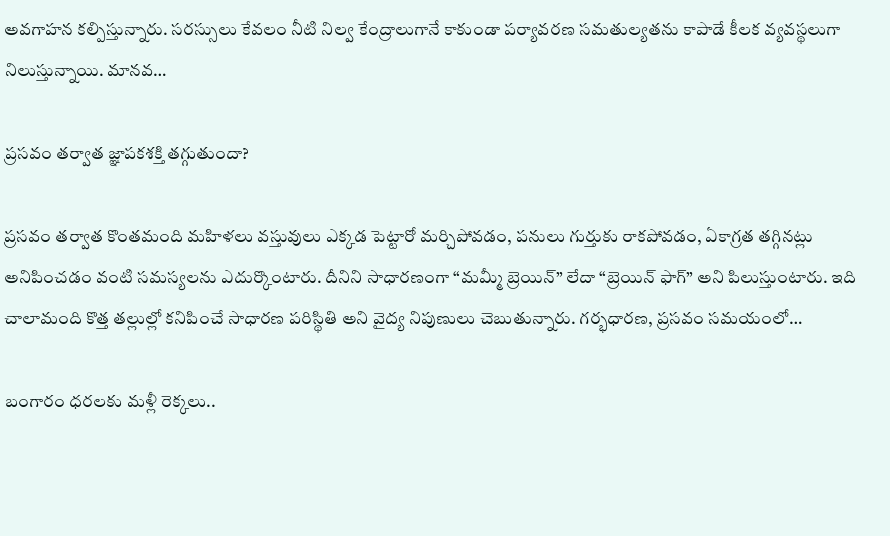అవగాహన కల్పిస్తున్నారు. సరస్సులు కేవలం నీటి నిల్వ కేంద్రాలుగానే కాకుండా పర్యావరణ సమతుల్యతను కాపాడే కీలక వ్యవస్థలుగా నిలుస్తున్నాయి. మానవ…

ప్రసవం తర్వాత జ్ఞాపకశక్తి తగ్గుతుందా?

ప్రసవం తర్వాత కొంతమంది మహిళలు వస్తువులు ఎక్కడ పెట్టారో మర్చిపోవడం, పనులు గుర్తుకు రాకపోవడం, ఏకాగ్రత తగ్గినట్లు అనిపించడం వంటి సమస్యలను ఎదుర్కొంటారు. దీనిని సాధారణంగా “మమ్మీ బ్రెయిన్” లేదా “బ్రెయిన్ ఫాగ్” అని పిలుస్తుంటారు. ఇది చాలామంది కొత్త తల్లుల్లో కనిపించే సాధారణ పరిస్థితి అని వైద్య నిపుణులు చెబుతున్నారు. గర్భధారణ, ప్రసవం సమయంలో…

బంగారం ధరలకు మళ్లీ రెక్కలు..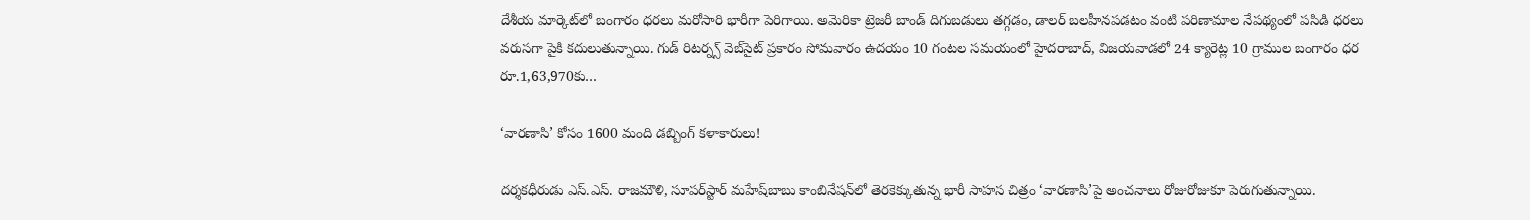దేశీయ మార్కెట్‌లో బంగారం ధరలు మరోసారి భారీగా పెరిగాయి. అమెరికా ట్రెజరీ బాండ్‌ దిగుబడులు తగ్గడం, డాలర్‌ బలహీనపడటం వంటి పరిణామాల నేపథ్యంలో పసిడి ధరలు వరుసగా పైకి కదులుతున్నాయి. గుడ్‌ రిటర్న్స్‌ వెబ్‌సైట్‌ ప్రకారం సోమవారం ఉదయం 10 గంటల సమయంలో హైదరాబాద్‌, విజయవాడలో 24 క్యారెట్ల 10 గ్రాముల బంగారం ధర రూ.1,63,970కు…

‘వారణాసి’ కోసం 1600 మంది డబ్బింగ్‌ కళాకారులు!

దర్శకధీరుడు ఎస్‌.ఎస్‌. రాజమౌళి, సూపర్‌స్టార్‌ మహేష్‌బాబు కాంబినేషన్‌లో తెరకెక్కుతున్న భారీ సాహస చిత్రం ‘వారణాసి’పై అంచనాలు రోజురోజుకూ పెరుగుతున్నాయి.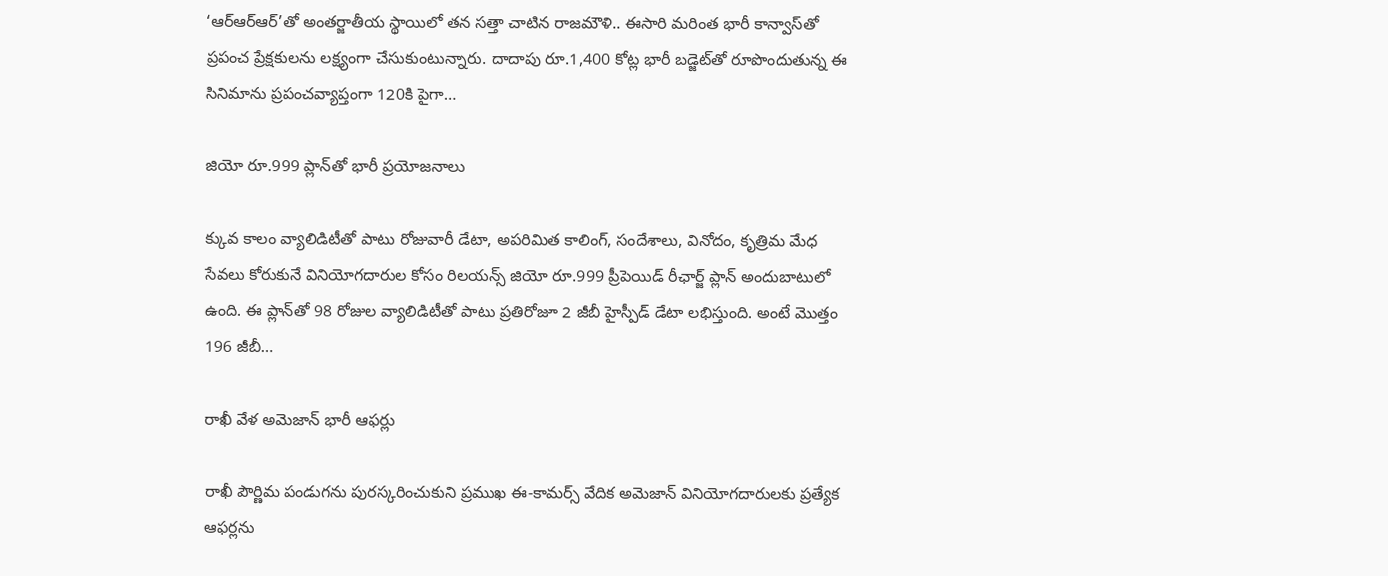‘ఆర్ఆర్ఆర్‌’తో అంతర్జాతీయ స్థాయిలో తన సత్తా చాటిన రాజమౌళి.. ఈసారి మరింత భారీ కాన్వాస్‌తో ప్రపంచ ప్రేక్షకులను లక్ష్యంగా చేసుకుంటున్నారు. దాదాపు రూ.1,400 కోట్ల భారీ బడ్జెట్‌తో రూపొందుతున్న ఈ సినిమాను ప్రపంచవ్యాప్తంగా 120కి పైగా…

జియో రూ.999 ప్లాన్‌తో భారీ ప్రయోజనాలు

క్కువ కాలం వ్యాలిడిటీతో పాటు రోజువారీ డేటా, అపరిమిత కాలింగ్‌, సందేశాలు, వినోదం, కృత్రిమ మేధ సేవలు కోరుకునే వినియోగదారుల కోసం రిలయన్స్‌ జియో రూ.999 ప్రీపెయిడ్‌ రీఛార్జ్‌ ప్లాన్‌ అందుబాటులో ఉంది. ఈ ప్లాన్‌తో 98 రోజుల వ్యాలిడిటీతో పాటు ప్రతిరోజూ 2 జీబీ హైస్పీడ్‌ డేటా లభిస్తుంది. అంటే మొత్తం 196 జీబీ…

రాఖీ వేళ అమెజాన్ భారీ ఆఫర్లు

రాఖీ పౌర్ణిమ పండుగను పురస్కరించుకుని ప్రముఖ ఈ-కామర్స్ వేదిక అమెజాన్ వినియోగదారులకు ప్రత్యేక ఆఫర్లను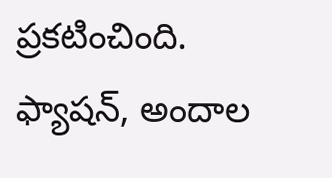ప్రకటించింది. ఫ్యాషన్, అందాల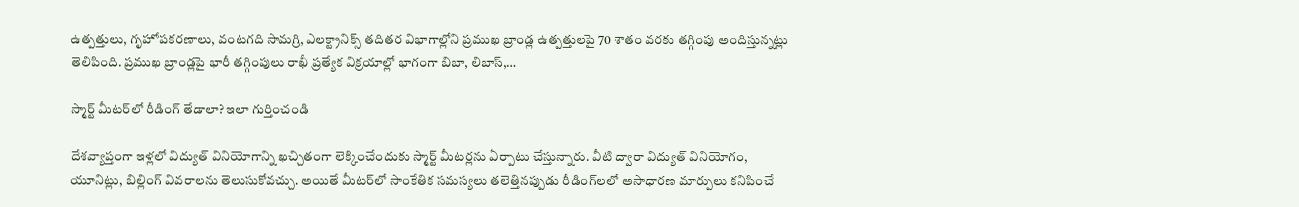ఉత్పత్తులు, గృహోపకరణాలు, వంటగది సామగ్రి, ఎలక్ట్రానిక్స్ తదితర విభాగాల్లోని ప్రముఖ బ్రాండ్ల ఉత్పత్తులపై 70 శాతం వరకు తగ్గింపు అందిస్తున్నట్లు తెలిపింది. ప్రముఖ బ్రాండ్లపై భారీ తగ్గింపులు రాఖీ ప్రత్యేక విక్రయాల్లో భాగంగా బిబా, లిబాస్,…

స్మార్ట్ మీటర్‌లో రీడింగ్‌ తేడాలా? ఇలా గుర్తించండి

దేశవ్యాప్తంగా ఇళ్లలో విద్యుత్‌ వినియోగాన్ని ఖచ్చితంగా లెక్కించేందుకు స్మార్ట్‌ మీటర్లను ఏర్పాటు చేస్తున్నారు. వీటి ద్వారా విద్యుత్‌ వినియోగం, యూనిట్లు, బిల్లింగ్‌ వివరాలను తెలుసుకోవచ్చు. అయితే మీటర్‌లో సాంకేతిక సమస్యలు తలెత్తినప్పుడు రీడింగ్‌లలో అసాధారణ మార్పులు కనిపించే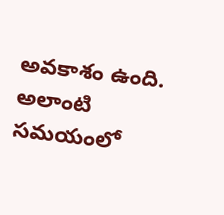అవకాశం ఉంది. అలాంటి సమయంలో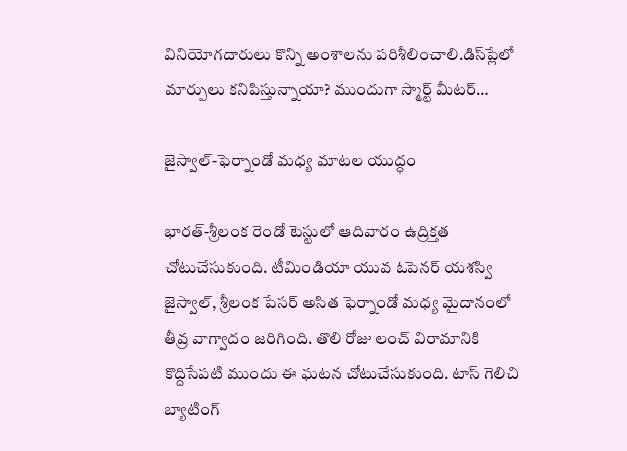వినియోగదారులు కొన్ని అంశాలను పరిశీలించాలి.డిస్‌ప్లేలో మార్పులు కనిపిస్తున్నాయా? ముందుగా స్మార్ట్‌ మీటర్‌…

జైస్వాల్‌-ఫెర్నాండో మధ్య మాటల యుద్ధం

భారత్‌-శ్రీలంక రెండో టెస్టులో ఆదివారం ఉద్రిక్తత చోటుచేసుకుంది. టీమిండియా యువ ఓపెనర్‌ యశస్వి జైస్వాల్‌, శ్రీలంక పేసర్‌ అసిత ఫెర్నాండో మధ్య మైదానంలో తీవ్ర వాగ్వాదం జరిగింది. తొలి రోజు లంచ్‌ విరామానికి కొద్దిసేపటి ముందు ఈ ఘటన చోటుచేసుకుంది. టాస్‌ గెలిచి బ్యాటింగ్‌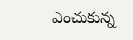ఎంచుకున్న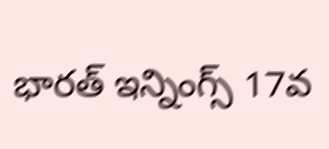భారత్‌ ఇన్నింగ్స్‌ 17వ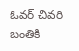ఓవర్‌ చివరి బంతికి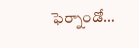ఫెర్నాండో…